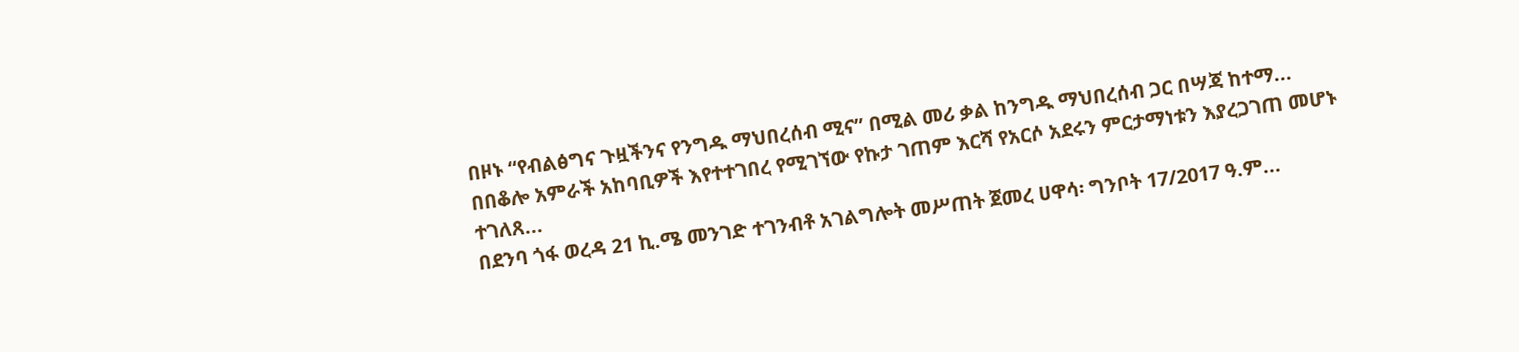በዞኑ “የብልፅግና ጉዟችንና የንግዱ ማህበረሰብ ሚና” በሚል መሪ ቃል ከንግዱ ማህበረሰብ ጋር በሣጃ ከተማ...
በበቆሎ አምራች አከባቢዎች እየተተገበረ የሚገኘው የኩታ ገጠም እርሻ የአርሶ አደሩን ምርታማነቱን እያረጋገጠ መሆኑ ተገለጸ...
በደንባ ጎፋ ወረዳ 21 ኪ.ሜ መንገድ ተገንብቶ አገልግሎት መሥጠት ጀመረ ሀዋሳ፡ ግንቦት 17/2017 ዓ.ም...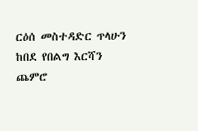ርዕሰ መስተዳድር ጥላሁን ከበደ የበልግ እርሻን ጨምሮ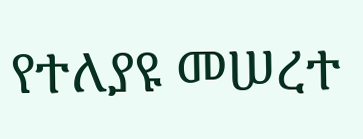የተለያዩ መሠረተ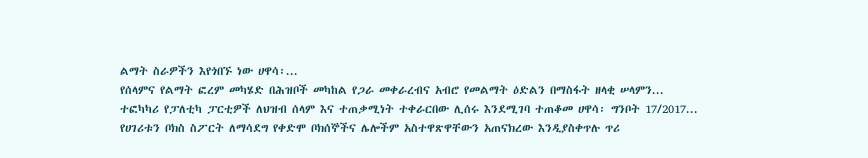ልማት ስራዎችን እየጎበኙ ነው ሀዋሳ፡...
የሰላምና የልማት ፎረም መካሄድ በሕዝቦች መካከል የጋራ መቀራረብና አብሮ የመልማት ዕድልን በማስፋት ዘላቂ ሠላምን...
ተፎካካሪ የፓለቲካ ፓርቲዎች ለህዝብ ሰላም እና ተጠቃሚነት ተቀራርበው ሊሰሩ እንደሚገባ ተጠቆመ ሀዋሳ፡ ግንቦት 17/2017...
የሀገሪቱን ቦክስ ስፖርት ለማሳደግ የቀድሞ ቦክሰኞችና ሌሎችም አስተዋጽዋቸውን አጠናክረው እንዲያስቀጥሉ ጥሪ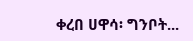ቀረበ ሀዋሳ፡ ግንቦት...